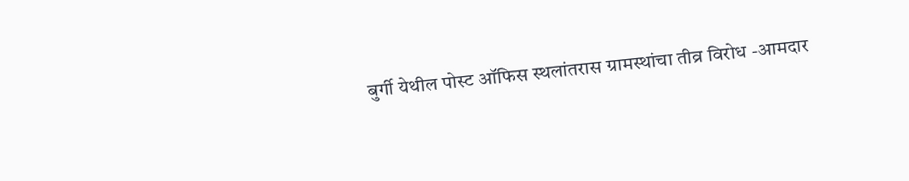बुर्गी येथील पोस्ट ऑफिस स्थलांतरास ग्रामस्थांचा तीव्र विरोध -आमदार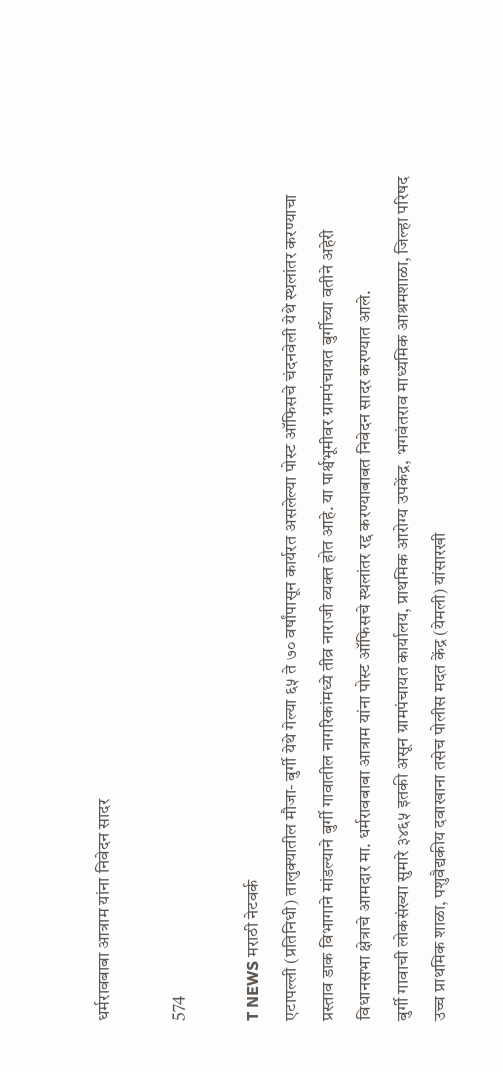धर्मरावबाबा आत्राम यांना निवेदन सादर

574

T NEWS मराठी नेटवर्क
एटापल्ली (प्रतिनिधी) तालुक्यातील मौजा- बुर्गी येथे गेल्या ६५ ते ७० वर्षांपासून कार्यरत असलेल्या पोस्ट ऑफिसचे चंदनवेली येथे स्थलांतर करण्याचा प्रस्ताव डाक विभागाने मांडल्याने बुर्गी गावातील नागरिकांमध्ये तीव्र नाराजी व्यक्त होत आहे. या पार्श्वभूमीवर ग्रामपंचायत बुर्गीच्या वतीने अहेरी विधानसभा क्षेत्राचे आमदार मा. धर्मरावबाबा आत्राम यांना पोस्ट ऑफिसचे स्थलांतर रद्द करण्याबाबत निवेदन सादर करण्यात आले.
बुर्गी गावाची लोकसंख्या सुमारे ३४६५ इतकी असून ग्रामपंचायत कार्यालय, प्राथमिक आरोग्य उपकेंद्र, भगवंतराव माध्यमिक आश्रमशाळा, जिल्हा परिषद उच्च प्राथमिक शाळा, पशुवैद्यकीय दवाखाना तसेच पोलीस मदत केंद्र (येमली) यांसारखी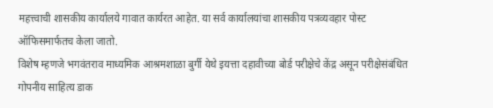महत्त्वाची शासकीय कार्यालये गावात कार्यरत आहेत. या सर्व कार्यालयांचा शासकीय पत्रव्यवहार पोस्ट ऑफिसमार्फतच केला जातो.
विशेष म्हणजे भगवंतराव माध्यमिक आश्रमशाळा बुर्गी येथे इयत्ता दहावीच्या बोर्ड परीक्षेचे केंद्र असून परीक्षेसंबंधित गोपनीय साहित्य डाक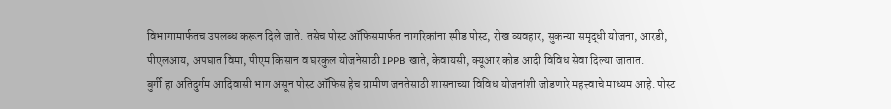विभागामार्फतच उपलब्ध करून दिले जाते. तसेच पोस्ट ऑफिसमार्फत नागरिकांना स्पीड पोस्ट, रोख व्यवहार, सुकन्या समृद्धी योजना, आरडी, पीएलआय, अपघात विमा, पीएम किसान व घरकुल योजनेसाठी IPPB खाते, केवायसी, क्यूआर कोड आदी विविध सेवा दिल्या जातात.
बुर्गी हा अतिदुर्गम आदिवासी भाग असून पोस्ट ऑफिस हेच ग्रामीण जनतेसाठी शासनाच्या विविध योजनांशी जोडणारे महत्त्वाचे माध्यम आहे. पोस्ट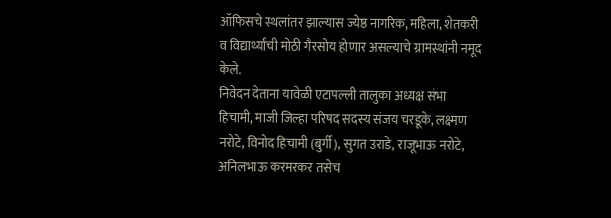ऑफिसचे स्थलांतर झाल्यास ज्येष्ठ नागरिक, महिला, शेतकरी व विद्यार्थ्यांची मोठी गैरसोय होणार असल्याचे ग्रामस्थांनी नमूद केले.
निवेदन देताना यावेळी एटापल्ली तालुका अध्यक्ष संभा हिचामी, माजी जिल्हा परिषद सदस्य संजय चरडूके, लक्ष्मण नरोटे, विनोद हिचामी (बुर्गी), सुगत उराडे, राजूभाऊ नरोटे, अनिलभाऊ करमरकर तसेच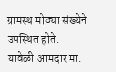ग्रामस्थ मोठ्या संख्येने उपस्थित होते.
यावेळी आमदार मा.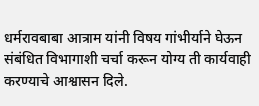धर्मरावबाबा आत्राम यांनी विषय गांभीर्याने घेऊन संबंधित विभागाशी चर्चा करून योग्य ती कार्यवाही करण्याचे आश्वासन दिले.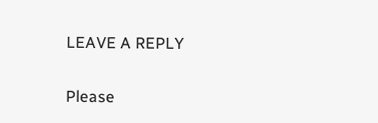LEAVE A REPLY

Please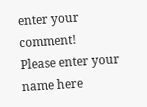enter your comment!
Please enter your name here